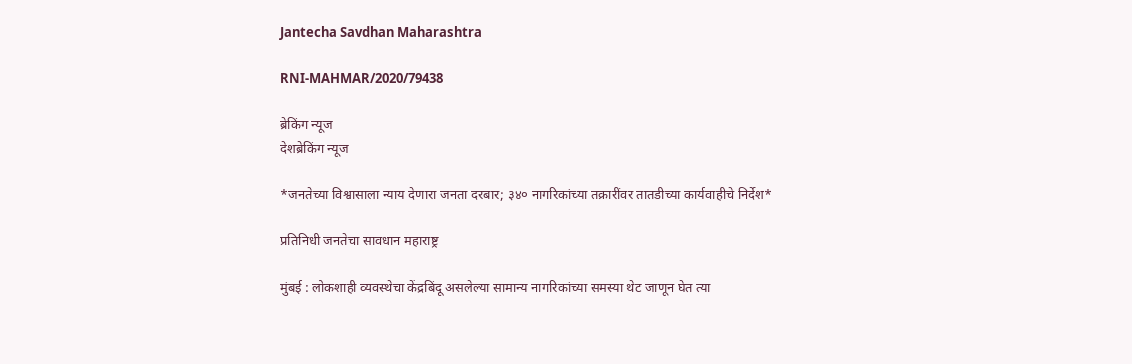Jantecha Savdhan Maharashtra

RNI-MAHMAR/2020/79438

ब्रेकिंग न्यूज
देशब्रेकिंग न्यूज

*जनतेच्या विश्वासाला न्याय देणारा जनता दरबार; ३४० नागरिकांच्या तक्रारींवर तातडीच्या कार्यवाहीचे निर्देश*

प्रतिनिधी जनतेचा सावधान महाराष्ट्र

मुंबई : लोकशाही व्यवस्थेचा केंद्रबिंदू असलेल्या सामान्य नागरिकांच्या समस्या थेट जाणून घेत त्या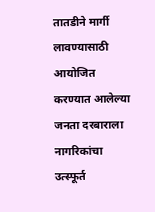तातडीने मार्गी लावण्यासाठी आयोजित करण्यात आलेल्या जनता दरबाराला नागरिकांचा उत्स्फूर्त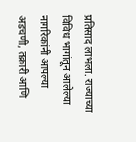प्रतिसाद लाभला. राज्याच्या विविध भागांतून आलेल्या नागरिकांनी आपल्या अडचणी, तक्रारी आणि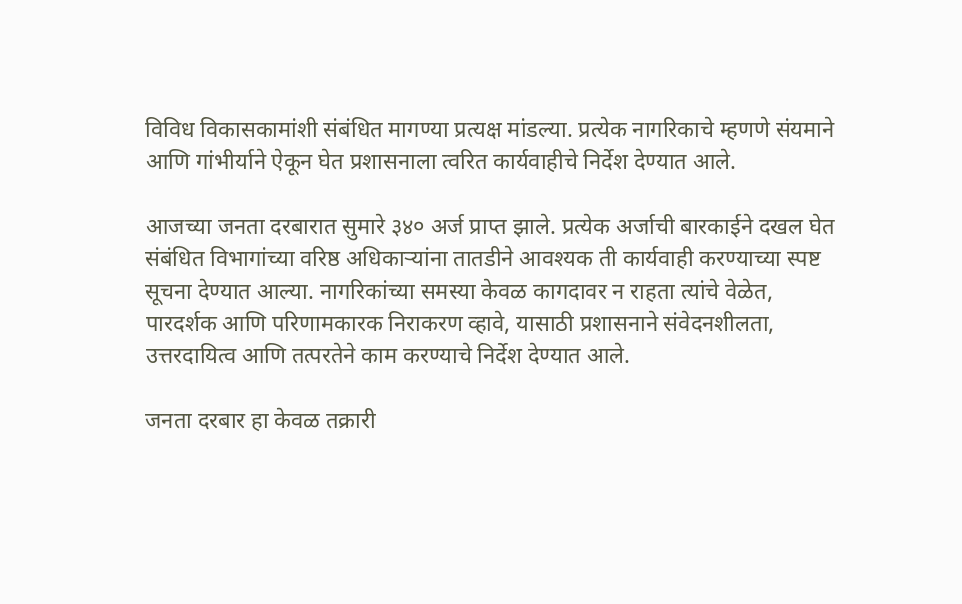विविध विकासकामांशी संबंधित मागण्या प्रत्यक्ष मांडल्या. प्रत्येक नागरिकाचे म्हणणे संयमाने आणि गांभीर्याने ऐकून घेत प्रशासनाला त्वरित कार्यवाहीचे निर्देश देण्यात आले.

आजच्या जनता दरबारात सुमारे ३४० अर्ज प्राप्त झाले. प्रत्येक अर्जाची बारकाईने दखल घेत संबंधित विभागांच्या वरिष्ठ अधिकाऱ्यांना तातडीने आवश्यक ती कार्यवाही करण्याच्या स्पष्ट सूचना देण्यात आल्या. नागरिकांच्या समस्या केवळ कागदावर न राहता त्यांचे वेळेत, पारदर्शक आणि परिणामकारक निराकरण व्हावे, यासाठी प्रशासनाने संवेदनशीलता, उत्तरदायित्व आणि तत्परतेने काम करण्याचे निर्देश देण्यात आले.

जनता दरबार हा केवळ तक्रारी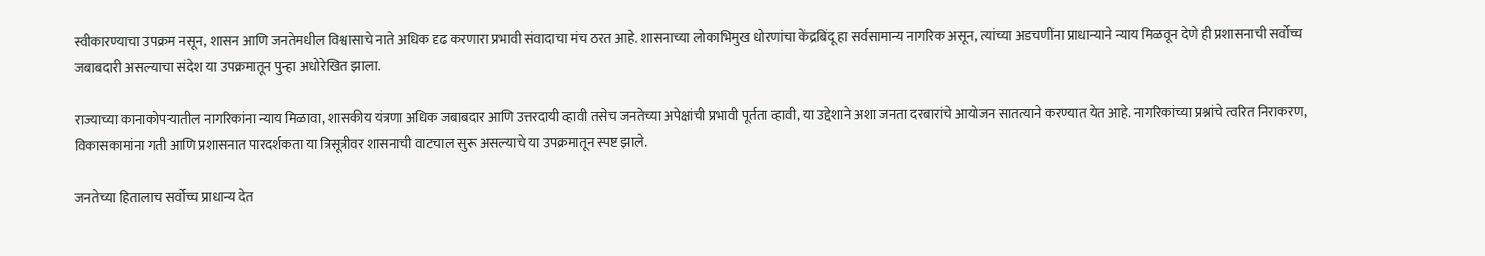स्वीकारण्याचा उपक्रम नसून, शासन आणि जनतेमधील विश्वासाचे नाते अधिक दृढ करणारा प्रभावी संवादाचा मंच ठरत आहे. शासनाच्या लोकाभिमुख धोरणांचा केंद्रबिंदू हा सर्वसामान्य नागरिक असून, त्यांच्या अडचणींना प्राधान्याने न्याय मिळवून देणे ही प्रशासनाची सर्वोच्च जबाबदारी असल्याचा संदेश या उपक्रमातून पुन्हा अधोरेखित झाला.

राज्याच्या कानाकोपऱ्यातील नागरिकांना न्याय मिळावा, शासकीय यंत्रणा अधिक जबाबदार आणि उत्तरदायी व्हावी तसेच जनतेच्या अपेक्षांची प्रभावी पूर्तता व्हावी, या उद्देशाने अशा जनता दरबारांचे आयोजन सातत्याने करण्यात येत आहे. नागरिकांच्या प्रश्नांचे त्वरित निराकरण, विकासकामांना गती आणि प्रशासनात पारदर्शकता या त्रिसूत्रीवर शासनाची वाटचाल सुरू असल्याचे या उपक्रमातून स्पष्ट झाले.

जनतेच्या हितालाच सर्वोच्च प्राधान्य देत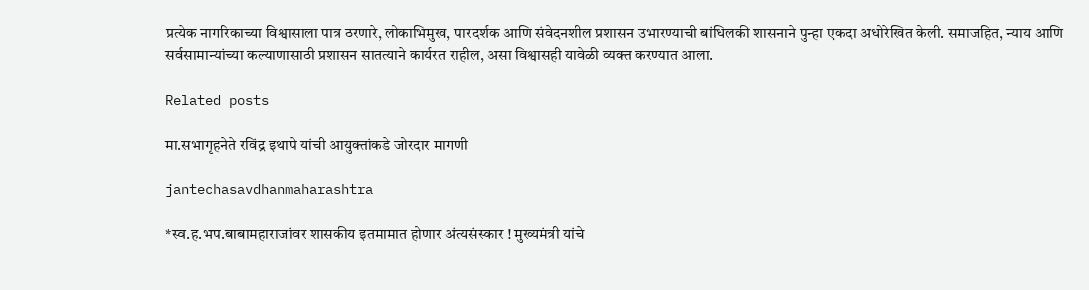प्रत्येक नागरिकाच्या विश्वासाला पात्र ठरणारे, लोकाभिमुख, पारदर्शक आणि संवेदनशील प्रशासन उभारण्याची बांधिलकी शासनाने पुन्हा एकदा अधोरेखित केली. समाजहित, न्याय आणि सर्वसामान्यांच्या कल्याणासाठी प्रशासन सातत्याने कार्यरत राहील, असा विश्वासही यावेळी व्यक्त करण्यात आला.

Related posts

मा.सभागृहनेते रविंद्र इथापे यांची आयुक्तांकडे जोरदार मागणी

jantechasavdhanmaharashtra

*स्व.ह.भप.बाबामहाराजांवर शासकीय इतमामात होणार अंत्यसंस्कार ! मुख्यमंत्री यांचे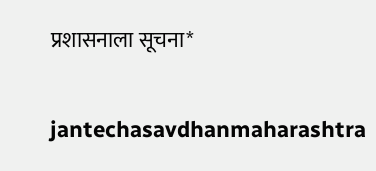प्रशासनाला सूचना*

jantechasavdhanmaharashtra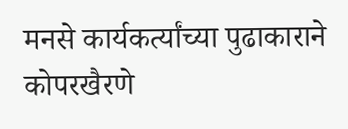मनसे कार्यकर्त्यांच्या पुढाकाराने कोपरखैरणे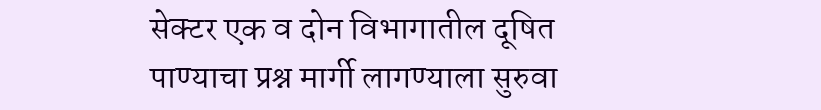सेक्टर एक व दोन विभागातील दूषित पाण्याचा प्रश्न मार्गी लागण्याला सुरुवा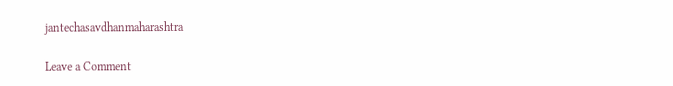jantechasavdhanmaharashtra

Leave a Comment